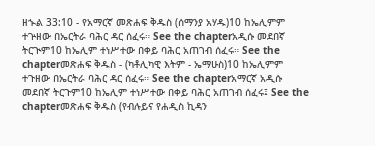ዘኍል 33:10 - የአማርኛ መጽሐፍ ቅዱስ (ሰማንያ አሃዱ)10 ከኤሊምም ተጕዘው በኤርትራ ባሕር ዳር ሰፈሩ። See the chapterአዲሱ መደበኛ ትርጒም10 ከኤሊም ተነሥተው በቀይ ባሕር አጠገብ ሰፈሩ። See the chapterመጽሐፍ ቅዱስ - (ካቶሊካዊ እትም - ኤማሁስ)10 ከኤሊምም ተጉዘው በኤርትራ ባሕር ዳር ሰፈሩ። See the chapterአማርኛ አዲሱ መደበኛ ትርጉም10 ከኤሊም ተነሥተው በቀይ ባሕር አጠገብ ሰፈሩ፤ See the chapterመጽሐፍ ቅዱስ (የብሉይና የሐዲስ ኪዳን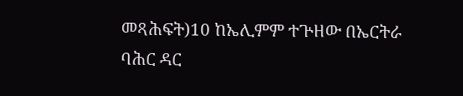መጻሕፍት)10 ከኤሊምም ተጕዘው በኤርትራ ባሕር ዳር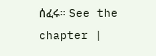ሰፈሩ። See the chapter |